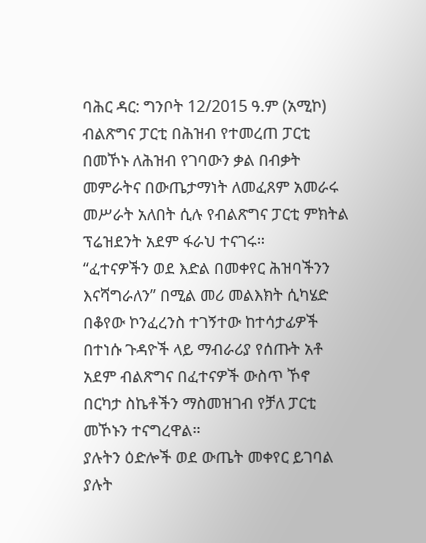ባሕር ዳር: ግንቦት 12/2015 ዓ.ም (አሚኮ) ብልጽግና ፓርቲ በሕዝብ የተመረጠ ፓርቲ በመኾኑ ለሕዝብ የገባውን ቃል በብቃት መምራትና በውጤታማነት ለመፈጸም አመራሩ መሥራት አለበት ሲሉ የብልጽግና ፓርቲ ምክትል ፕሬዝደንት አደም ፋራህ ተናገሩ።
“ፈተናዎችን ወደ እድል በመቀየር ሕዝባችንን እናሻግራለን” በሚል መሪ መልእክት ሲካሄድ በቆየው ኮንፈረንስ ተገኝተው ከተሳታፊዎች በተነሱ ጉዳዮች ላይ ማብራሪያ የሰጡት አቶ አደም ብልጽግና በፈተናዎች ውስጥ ኾኖ በርካታ ስኬቶችን ማስመዝገብ የቻለ ፓርቲ መኾኑን ተናግረዋል።
ያሉትን ዕድሎች ወደ ውጤት መቀየር ይገባል ያሉት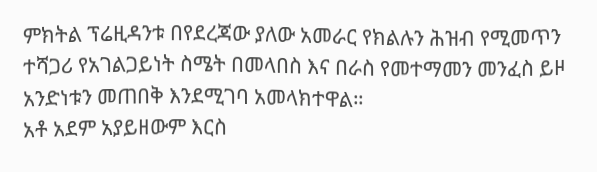ምክትል ፕሬዚዳንቱ በየደረጃው ያለው አመራር የክልሉን ሕዝብ የሚመጥን ተሻጋሪ የአገልጋይነት ስሜት በመላበስ እና በራስ የመተማመን መንፈስ ይዞ አንድነቱን መጠበቅ እንደሚገባ አመላክተዋል።
አቶ አደም አያይዘውም እርስ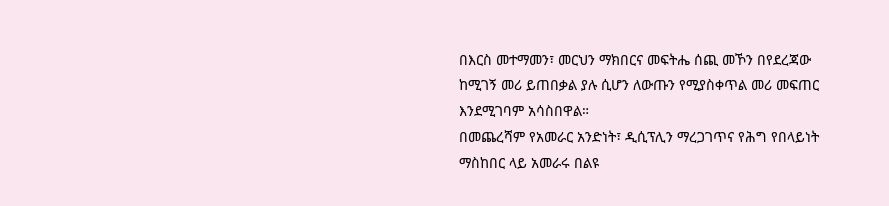በእርስ መተማመን፣ መርህን ማክበርና መፍትሔ ሰጪ መኾን በየደረጃው ከሚገኝ መሪ ይጠበቃል ያሉ ሲሆን ለውጡን የሚያስቀጥል መሪ መፍጠር እንደሚገባም አሳስበዋል።
በመጨረሻም የአመራር አንድነት፣ ዲሲፕሊን ማረጋገጥና የሕግ የበላይነት ማስከበር ላይ አመራሩ በልዩ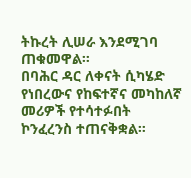ትኩረት ሊሠራ እንደሚገባ ጠቁመዋል።
በባሕር ዳር ለቀናት ሲካሄድ የነበረውና የከፍተኛና መካከለኛ መሪዎች የተሳተፉበት ኮንፈረንስ ተጠናቅቋል።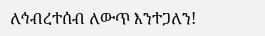ለኅብረተሰብ ለውጥ እንተጋለን!